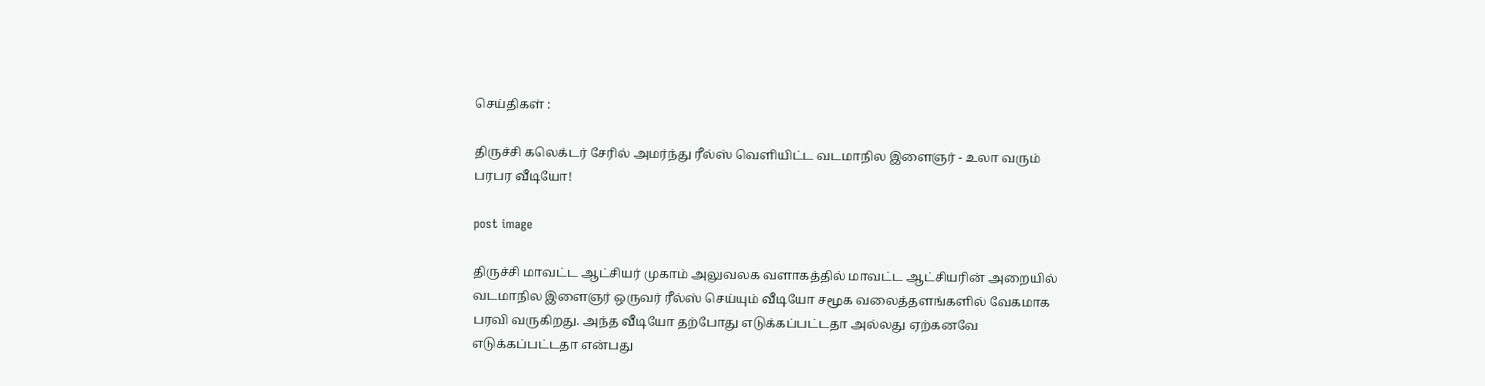செய்திகள் :

திருச்சி கலெக்டர் சேரில் அமர்ந்து ரீல்ஸ் வெளியிட்ட வடமாநில இளைஞர் - உலா வரும் பரபர வீடியோ!

post image

திருச்சி மாவட்ட ஆட்சியர் முகாம் அலுவலக வளாகத்தில் மாவட்ட ஆட்சியரின் அறையில் வடமாநில இளைஞர் ஒருவர் ரீல்ஸ் செய்யும் வீடியோ சமூக வலைத்தளங்களில் வேகமாக பரவி வருகிறது. அந்த வீடியோ தற்போது எடுக்கப்பட்டதா அல்லது ஏற்கனவே எடுக்கப்பட்டதா என்பது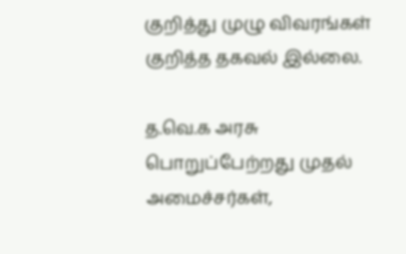குறித்து முழு விவரங்கள் குறித்த தகவல் இல்லை.

த.வெ.க அரசு பொறுப்பேற்றது முதல் அமைச்சர்கள்,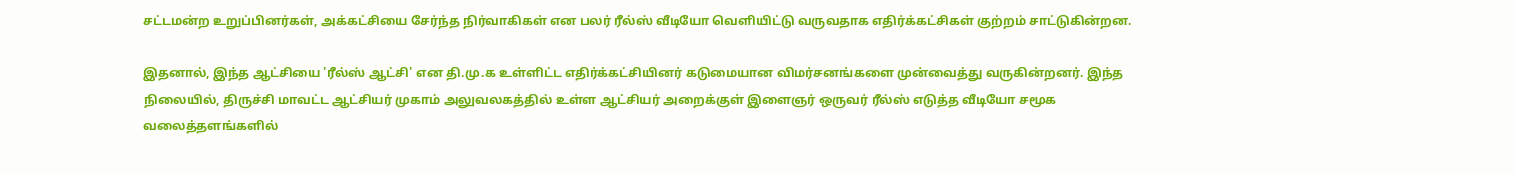சட்டமன்ற உறுப்பினர்கள், அக்கட்சியை சேர்ந்த நிர்வாகிகள் என பலர் ரீல்ஸ் வீடியோ வெளியிட்டு வருவதாக எதிர்க்கட்சிகள் குற்றம் சாட்டுகின்றன.

இதனால், இந்த ஆட்சியை 'ரீல்ஸ் ஆட்சி' என தி.மு.க உள்ளிட்ட எதிர்க்கட்சியினர் கடுமையான விமர்சனங்களை முன்வைத்து வருகின்றனர். இந்த நிலையில், திருச்சி மாவட்ட ஆட்சியர் முகாம் அலுவலகத்தில் உள்ள ஆட்சியர் அறைக்குள் இளைஞர் ஒருவர் ரீல்ஸ் எடுத்த வீடியோ சமூக வலைத்தளங்களில்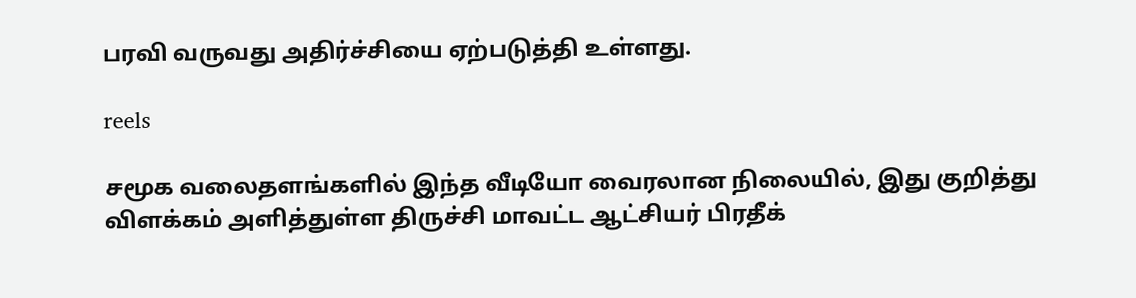பரவி வருவது அதிர்ச்சியை ஏற்படுத்தி உள்ளது.

reels

சமூக வலைதளங்களில் இந்த வீடியோ வைரலான நிலையில், இது குறித்து விளக்கம் அளித்துள்ள திருச்சி மாவட்ட ஆட்சியர் பிரதீக்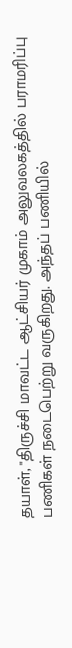தயாள், "திருச்சி மாவட்ட ஆட்சியர் முகாம் அலுவலகத்தில் பராமரிப்பு பணிகள் நடைபெற்று வருகிறது. அந்தப் பணியில்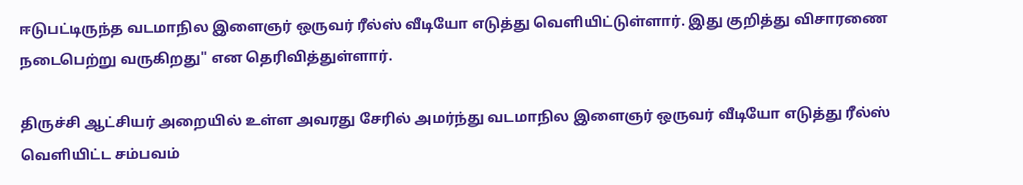ஈடுபட்டிருந்த வடமாநில இளைஞர் ஒருவர் ரீல்ஸ் வீடியோ எடுத்து வெளியிட்டுள்ளார். இது குறித்து விசாரணை நடைபெற்று வருகிறது" என தெரிவித்துள்ளார்.

திருச்சி ஆட்சியர் அறையில் உள்ள அவரது சேரில் அமர்ந்து வடமாநில இளைஞர் ஒருவர் வீடியோ எடுத்து ரீல்ஸ் வெளியிட்ட சம்பவம்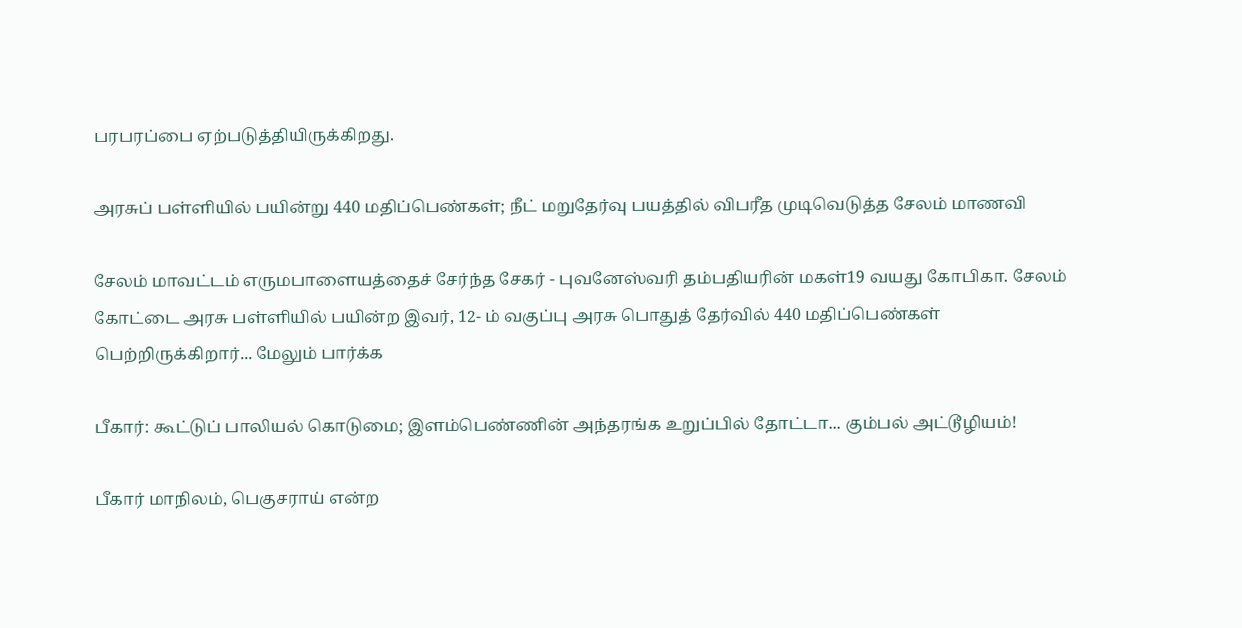பரபரப்பை ஏற்படுத்தியிருக்கிறது.

அரசுப் பள்ளியில் பயின்று 440 மதிப்பெண்கள்; நீட் மறுதேர்வு பயத்தில் விபரீத முடிவெடுத்த சேலம் மாணவி

சேலம் மாவட்டம் எருமபாளையத்தைச் சேர்ந்த சேகர் - புவனேஸ்வரி தம்பதியரின் மகள்19 வயது கோபிகா. சேலம் கோட்டை அரசு பள்ளியில் பயின்ற இவர், 12- ம் வகுப்பு அரசு பொதுத் தேர்வில் 440 மதிப்பெண்கள் பெற்றிருக்கிறார்... மேலும் பார்க்க

பீகார்: கூட்டுப் பாலியல் கொடுமை; இளம்பெண்ணின் அந்தரங்க உறுப்பில் தோட்டா... கும்பல் அட்டூழியம்!

பீகார் மாநிலம், பெகுசராய் என்ற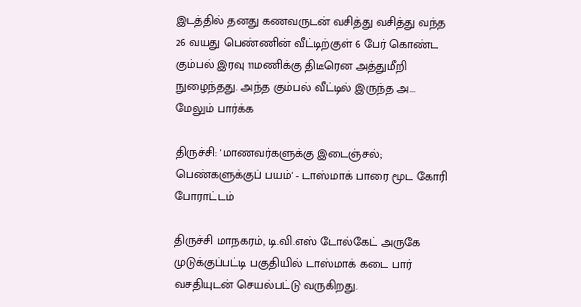இடத்தில் தனது கணவருடன் வசித்து வசித்து வந்த 26 வயது பெண்ணின் வீட்டிற்குள் 6 பேர் கொண்ட கும்பல் இரவு 11மணிக்கு திடீரென அத்துமீறி நுழைந்தது. அந்த கும்பல் வீட்டில் இருந்த அ... மேலும் பார்க்க

திருச்சி: 'மாணவர்களுக்கு இடைஞ்சல்; பெண்களுக்குப் பயம்' - டாஸ்மாக் பாரை மூட கோரி போராட்டம்

திருச்சி மாநகரம், டி.வி.எஸ் டோல்கேட் அருகே முடுக்குப்பட்டி பகுதியில் டாஸ்மாக் கடை பார் வசதியுடன் செயல்பட்டு வருகிறது.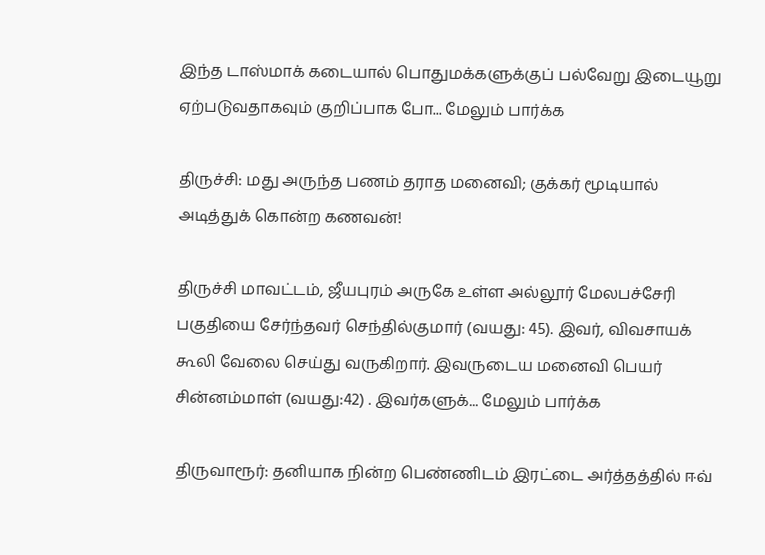இந்த டாஸ்மாக் கடையால் பொதுமக்களுக்குப் பல்வேறு இடையூறு ஏற்படுவதாகவும் குறிப்பாக போ... மேலும் பார்க்க

திருச்சி: மது அருந்த பணம் தராத மனைவி; குக்கர் மூடியால் அடித்துக் கொன்ற கணவன்!

திருச்சி மாவட்டம், ஜீயபுரம் அருகே உள்ள அல்லூர் மேலபச்சேரி பகுதியை சேர்ந்தவர் செந்தில்குமார் (வயது: 45). இவர், விவசாயக் கூலி வேலை செய்து வருகிறார். இவருடைய மனைவி பெயர் சின்னம்மாள் (வயது:42) . இவர்களுக்... மேலும் பார்க்க

திருவாரூர்: தனியாக நின்ற பெண்ணிடம் இரட்டை அர்த்தத்தில் ஈவ்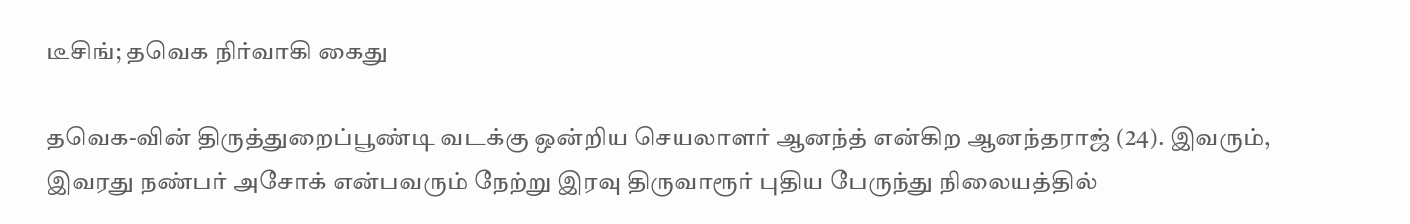டீசிங்; தவெக நிர்வாகி கைது

தவெக-வின் திருத்துறைப்பூண்டி வடக்கு ஒன்றிய செயலாளர் ஆனந்த் என்கிற ஆனந்தராஜ் (24). இவரும், இவரது நண்பர் அசோக் என்பவரும் நேற்று இரவு திருவாரூர் புதிய பேருந்து நிலையத்தில்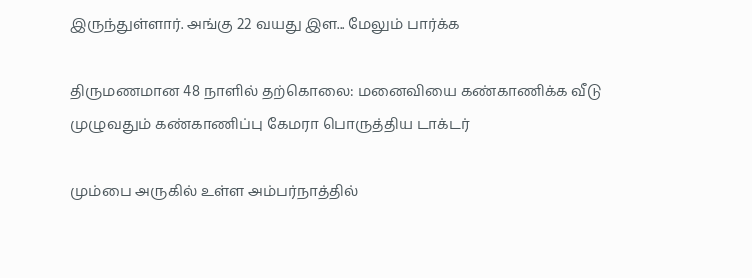இருந்துள்ளார். அங்கு 22 வயது இள... மேலும் பார்க்க

திருமணமான 48 நாளில் தற்கொலை: மனைவியை கண்காணிக்க வீடு முழுவதும் கண்காணிப்பு கேமரா பொருத்திய டாக்டர்

மும்பை அருகில் உள்ள அம்பர்நாத்தில்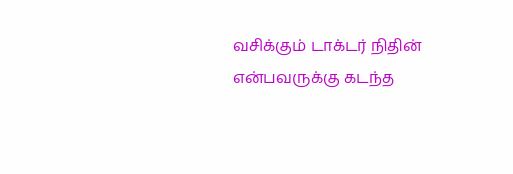வசிக்கும் டாக்டர் நிதின் என்பவருக்கு கடந்த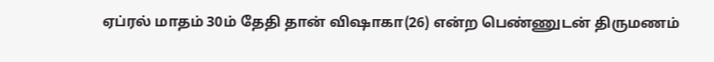ஏப்ரல் மாதம் 30ம் தேதி தான் விஷாகா(26) என்ற பெண்ணுடன் திருமணம்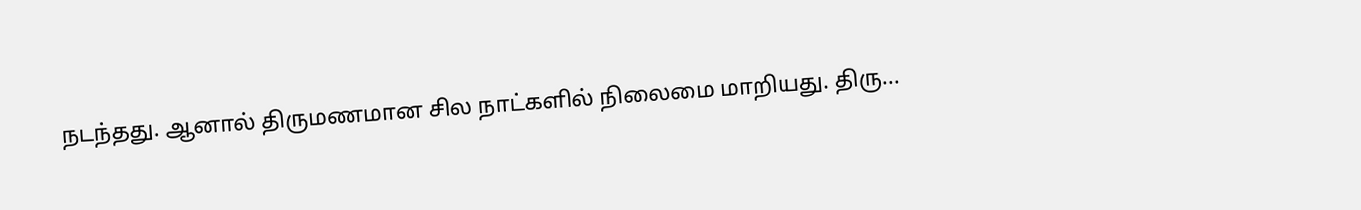நடந்தது. ஆனால் திருமணமான சில நாட்களில் நிலைமை மாறியது. திரு...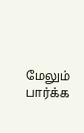மேலும் பார்க்க